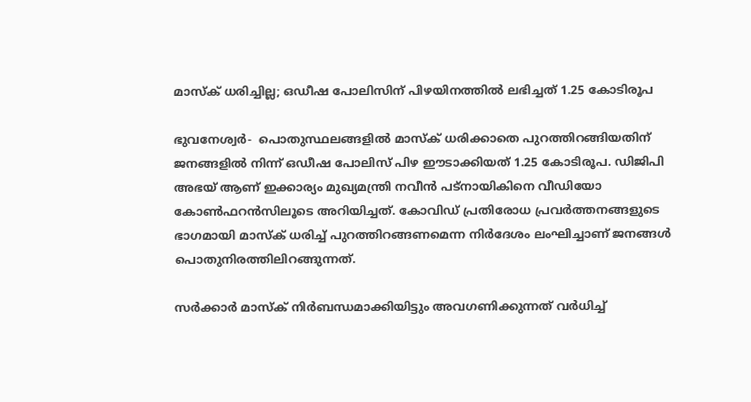മാസ്‌ക് ധരിച്ചില്ല; ഒഡീഷ പോലിസിന് പിഴയിനത്തില്‍ ലഭിച്ചത് 1.25 കോടിരൂപ

ഭുവനേശ്വര്‍-  പൊതുസ്ഥലങ്ങളില്‍ മാസ്‌ക് ധരിക്കാതെ പുറത്തിറങ്ങിയതിന് ജനങ്ങളില്‍ നിന്ന് ഒഡീഷ പോലിസ് പിഴ ഈടാക്കിയത് 1.25 കോടിരൂപ. ഡിജിപി അഭയ് ആണ് ഇക്കാര്യം മുഖ്യമന്ത്രി നവീന്‍ പട്‌നായികിനെ വീഡിയോ കോണ്‍ഫറന്‍സിലൂടെ അറിയിച്ചത്. കോവിഡ് പ്രതിരോധ പ്രവര്‍ത്തനങ്ങളുടെ ഭാഗമായി മാസ്‌ക് ധരിച്ച് പുറത്തിറങ്ങണമെന്ന നിര്‍ദേശം ലംഘിച്ചാണ് ജനങ്ങള്‍ പൊതുനിരത്തിലിറങ്ങുന്നത്.

സര്‍ക്കാര്‍ മാസ്‌ക് നിര്‍ബന്ധമാക്കിയിട്ടും അവഗണിക്കുന്നത് വര്‍ധിച്ച്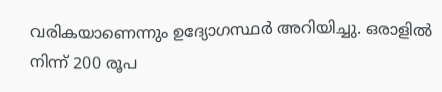വരികയാണെന്നും ഉദ്യോഗസ്ഥര്‍ അറിയിച്ചു. ഒരാളില്‍ നിന്ന് 200 രൂപ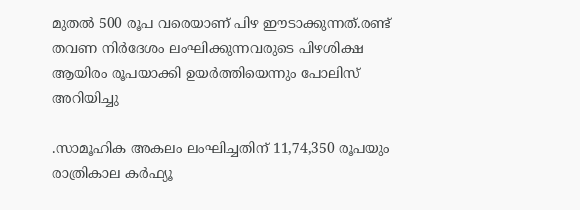മുതല്‍ 500 രൂപ വരെയാണ് പിഴ ഈടാക്കുന്നത്.രണ്ട് തവണ നിര്‍ദേശം ലംഘിക്കുന്നവരുടെ പിഴശിക്ഷ ആയിരം രൂപയാക്കി ഉയര്‍ത്തിയെന്നും പോലിസ് അറിയിച്ചു

.സാമൂഹിക അകലം ലംഘിച്ചതിന് 11,74,350 രൂപയും രാത്രികാല കര്‍ഫ്യൂ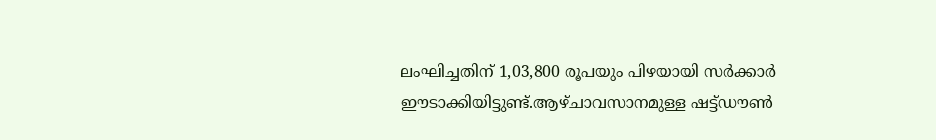ലംഘിച്ചതിന് 1,03,800 രൂപയും പിഴയായി സര്‍ക്കാര്‍ ഈടാക്കിയിട്ടുണ്ട്.ആഴ്ചാവസാനമുള്ള ഷട്ട്ഡൗണ്‍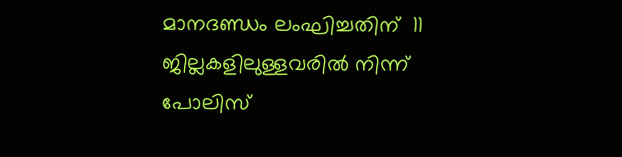മാനദണ്ഡം ലംഘിച്ചതിന്  11 ജില്ലകളിലുള്ളവരില്‍ നിന്ന് പോലിസ്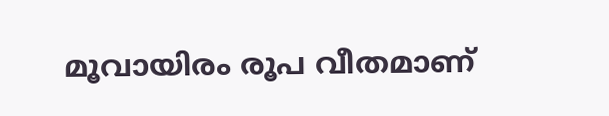മൂവായിരം രൂപ വീതമാണ്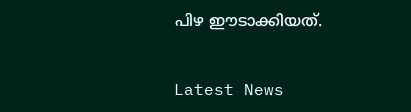പിഴ ഈടാക്കിയത്.


Latest News